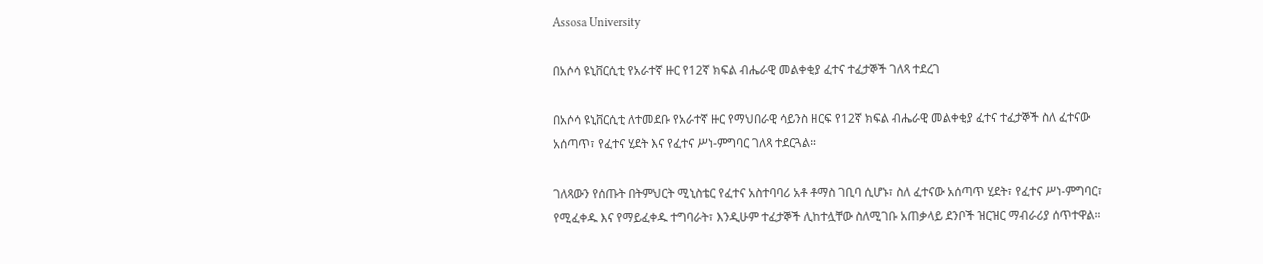Assosa University

በአሶሳ ዩኒቨርሲቲ የአራተኛ ዙር የ12ኛ ክፍል ብሔራዊ መልቀቂያ ፈተና ተፈታኞች ገለጻ ተደረገ

በአሶሳ ዩኒቨርሲቲ ለተመደቡ የአራተኛ ዙር የማህበራዊ ሳይንስ ዘርፍ የ12ኛ ክፍል ብሔራዊ መልቀቂያ ፈተና ተፈታኞች ስለ ፈተናው አሰጣጥ፣ የፈተና ሂደት እና የፈተና ሥነ-ምግባር ገለጻ ተደርጓል።

ገለጻውን የሰጡት በትምህርት ሚኒስቴር የፈተና አስተባባሪ አቶ ቶማስ ገቢባ ሲሆኑ፣ ስለ ፈተናው አሰጣጥ ሂደት፣ የፈተና ሥነ-ምግባር፣ የሚፈቀዱ እና የማይፈቀዱ ተግባራት፣ እንዲሁም ተፈታኞች ሊከተሏቸው ስለሚገቡ አጠቃላይ ደንቦች ዝርዝር ማብራሪያ ሰጥተዋል።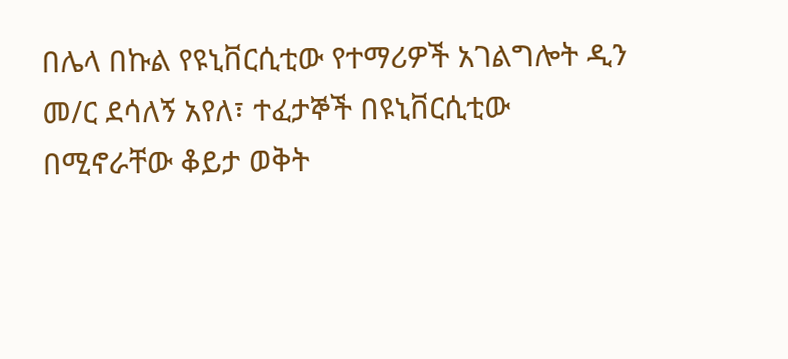በሌላ በኩል የዩኒቨርሲቲው የተማሪዎች አገልግሎት ዲን መ/ር ደሳለኝ አየለ፣ ተፈታኞች በዩኒቨርሲቲው በሚኖራቸው ቆይታ ወቅት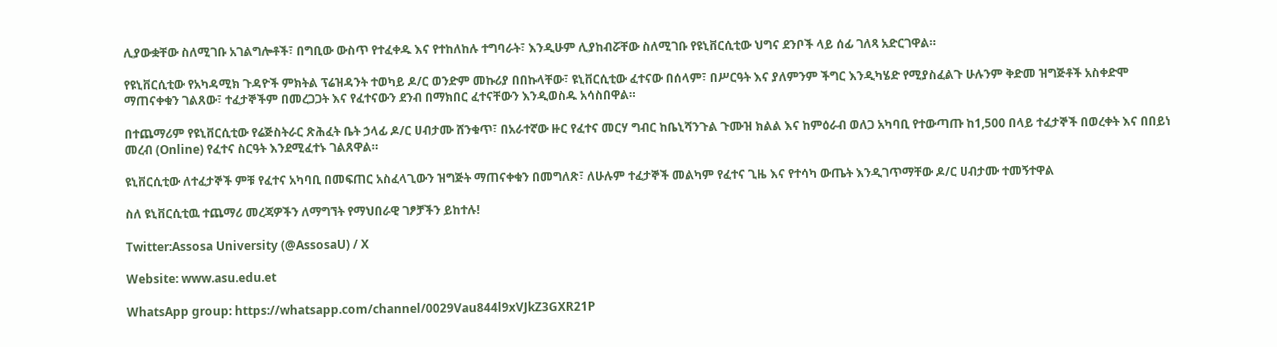ሊያውቋቸው ስለሚገቡ አገልግሎቶች፣ በግቢው ውስጥ የተፈቀዱ እና የተከለከሉ ተግባራት፣ እንዲሁም ሊያከብሯቸው ስለሚገቡ የዩኒቨርሲቲው ህግና ደንቦች ላይ ሰፊ ገለጻ አድርገዋል።

የዩኒቨርሲቲው የአካዳሚክ ጉዳዮች ምክትል ፕሬዝዳንት ተወካይ ዶ/ር ወንድም መኩሪያ በበኩላቸው፣ ዩኒቨርሲቲው ፈተናው በሰላም፣ በሥርዓት እና ያለምንም ችግር እንዲካሄድ የሚያስፈልጉ ሁሉንም ቅድመ ዝግጅቶች አስቀድሞ ማጠናቀቁን ገልጸው፣ ተፈታኞችም በመረጋጋት እና የፈተናውን ደንብ በማክበር ፈተናቸውን እንዲወስዱ አሳስበዋል።

በተጨማሪም የዩኒቨርሲቲው የሬጅስትራር ጽሕፈት ቤት ኃላፊ ዶ/ር ሀብታሙ ሸንቁጥ፣ በአራተኛው ዙር የፈተና መርሃ ግብር ከቤኒሻንጉል ጉሙዝ ክልል እና ከምዕራብ ወለጋ አካባቢ የተውጣጡ ከ1,500 በላይ ተፈታኞች በወረቀት እና በበይነ መረብ (Online) የፈተና ስርዓት እንደሚፈተኑ ገልጸዋል።

ዩኒቨርሲቲው ለተፈታኞች ምቹ የፈተና አካባቢ በመፍጠር አስፈላጊውን ዝግጅት ማጠናቀቁን በመግለጽ፣ ለሁሉም ተፈታኞች መልካም የፈተና ጊዜ እና የተሳካ ውጤት እንዲገጥማቸው ዶ/ር ሀብታሙ ተመኝተዋል

ስለ ዩኒቨርሲቲዉ ተጨማሪ መረጃዎችን ለማግኘት የማህበራዊ ገፆቻችን ይከተሉ!

Twitter:Assosa University (@AssosaU) / X

Website: www.asu.edu.et

WhatsApp group: https://whatsapp.com/channel/0029Vau844l9xVJkZ3GXR21P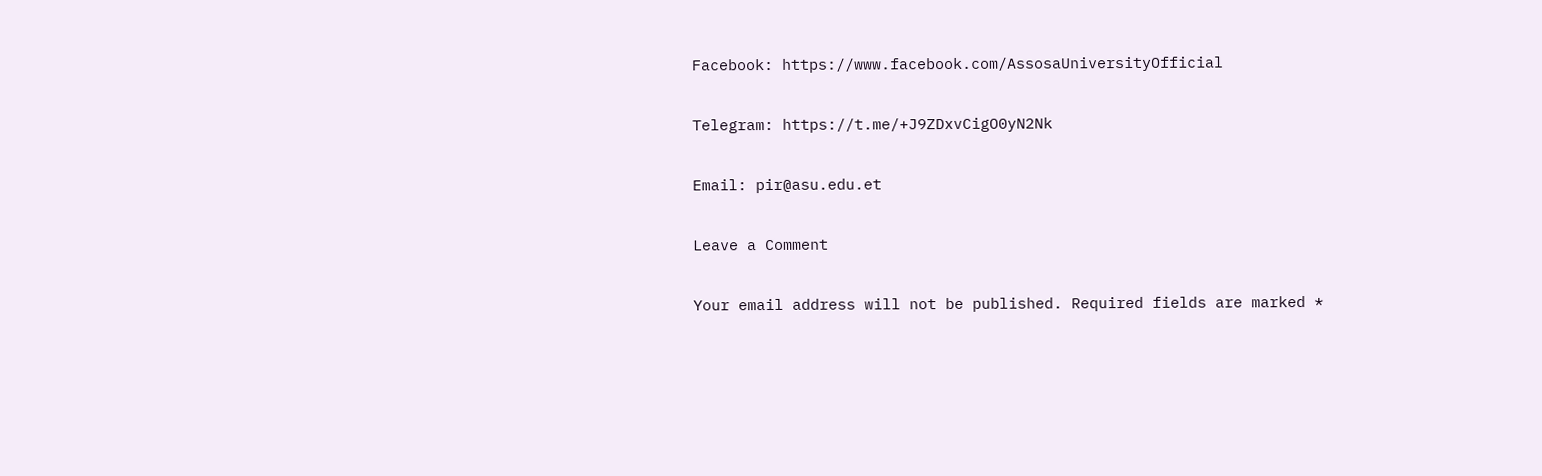Facebook: https://www.facebook.com/AssosaUniversityOfficial

Telegram: https://t.me/+J9ZDxvCigO0yN2Nk

Email: pir@asu.edu.et

Leave a Comment

Your email address will not be published. Required fields are marked *